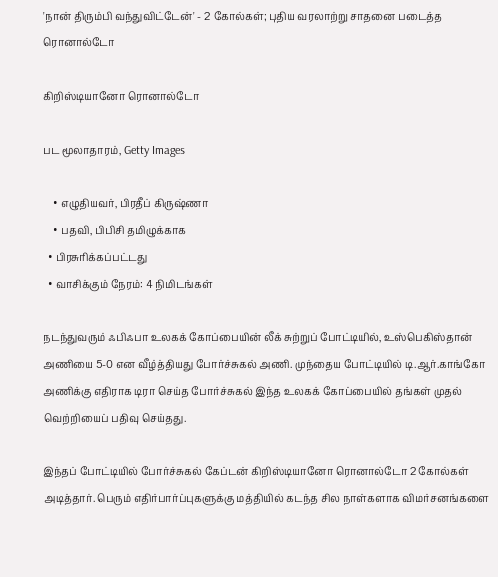'நான் திரும்பி வந்துவிட்டேன்' - 2 கோல்கள்; புதிய வரலாற்று சாதனை படைத்த ரொனால்டோ

கிறிஸ்டியானோ ரொனால்டோ

பட மூலாதாரம், Getty Images

    • எழுதியவர், பிரதீப் கிருஷ்ணா
    • பதவி, பிபிசி தமிழுக்காக
  • பிரசுரிக்கப்பட்டது
  • வாசிக்கும் நேரம்: 4 நிமிடங்கள்

நடந்துவரும் ஃபிஃபா உலகக் கோப்பையின் லீக் சுற்றுப் போட்டியில், உஸ்பெகிஸ்தான் அணியை 5-0 என வீழ்த்தியது போர்ச்சுகல் அணி. முந்தைய போட்டியில் டி.ஆர்.காங்கோ அணிக்கு எதிராக டிரா செய்த போர்ச்சுகல் இந்த உலகக் கோப்பையில் தங்கள் முதல் வெற்றியைப் பதிவு செய்தது.

இந்தப் போட்டியில் போர்ச்சுகல் கேப்டன் கிறிஸ்டியானோ ரொனால்டோ 2 கோல்கள் அடித்தார். பெரும் எதிர்பார்ப்புகளுக்கு மத்தியில் கடந்த சில நாள்களாக விமர்சனங்களை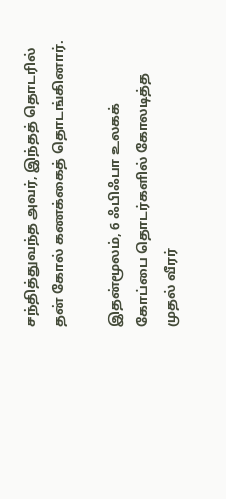சந்தித்துவந்த அவர், இந்தத் தொடரில் தன் கோல் கணக்கைத் தொடங்கினார்.

இதன்மூலம், 6 ஃபிஃபா உலகக் கோப்பை தொடர்களில் கோலடித்த முதல் வீரர்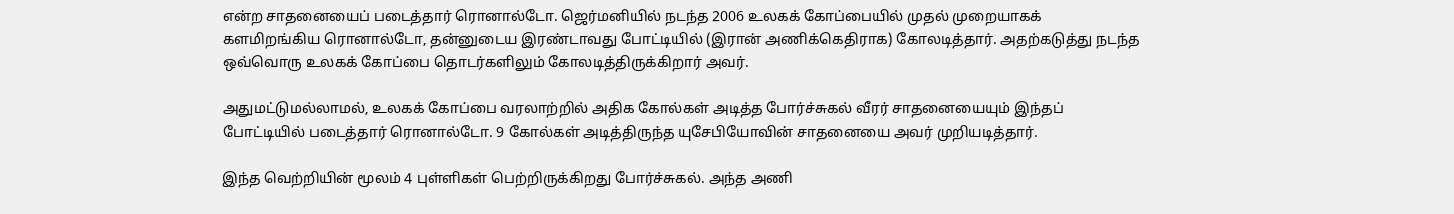என்ற சாதனையைப் படைத்தார் ரொனால்டோ. ஜெர்மனியில் நடந்த 2006 உலகக் கோப்பையில் முதல் முறையாகக் களமிறங்கிய ரொனால்டோ, தன்னுடைய இரண்டாவது போட்டியில் (இரான் அணிக்கெதிராக) கோலடித்தார். அதற்கடுத்து நடந்த ஒவ்வொரு உலகக் கோப்பை தொடர்களிலும் கோலடித்திருக்கிறார் அவர்.

அதுமட்டுமல்லாமல், உலகக் கோப்பை வரலாற்றில் அதிக கோல்கள் அடித்த போர்ச்சுகல் வீரர் சாதனையையும் இந்தப் போட்டியில் படைத்தார் ரொனால்டோ. 9 கோல்கள் அடித்திருந்த யுசேபியோவின் சாதனையை அவர் முறியடித்தார்.

இந்த வெற்றியின் மூலம் 4 புள்ளிகள் பெற்றிருக்கிறது போர்ச்சுகல். அந்த அணி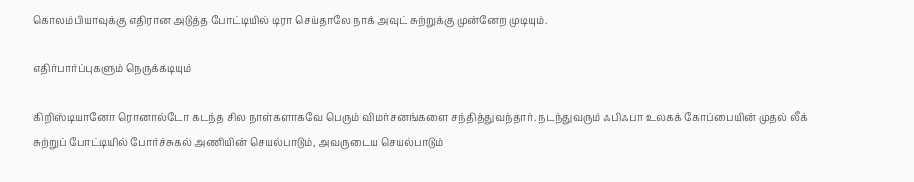கொலம்பியாவுக்கு எதிரான அடுத்த போட்டியில் டிரா செய்தாலே நாக் அவுட் சுற்றுக்கு முன்னேற முடியும்.

எதிர்பார்ப்புகளும் நெருக்கடியும்

கிறிஸ்டியானோ ரொனால்டோ கடந்த சில நாள்களாகவே பெரும் விமர்சனங்களை சந்தித்துவந்தார். நடந்துவரும் ஃபிஃபா உலகக் கோப்பையின் முதல் லீக் சுற்றுப் போட்டியில் போர்ச்சுகல் அணியின் செயல்பாடும், அவருடைய செயல்பாடும்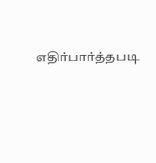எதிர்பார்த்தபடி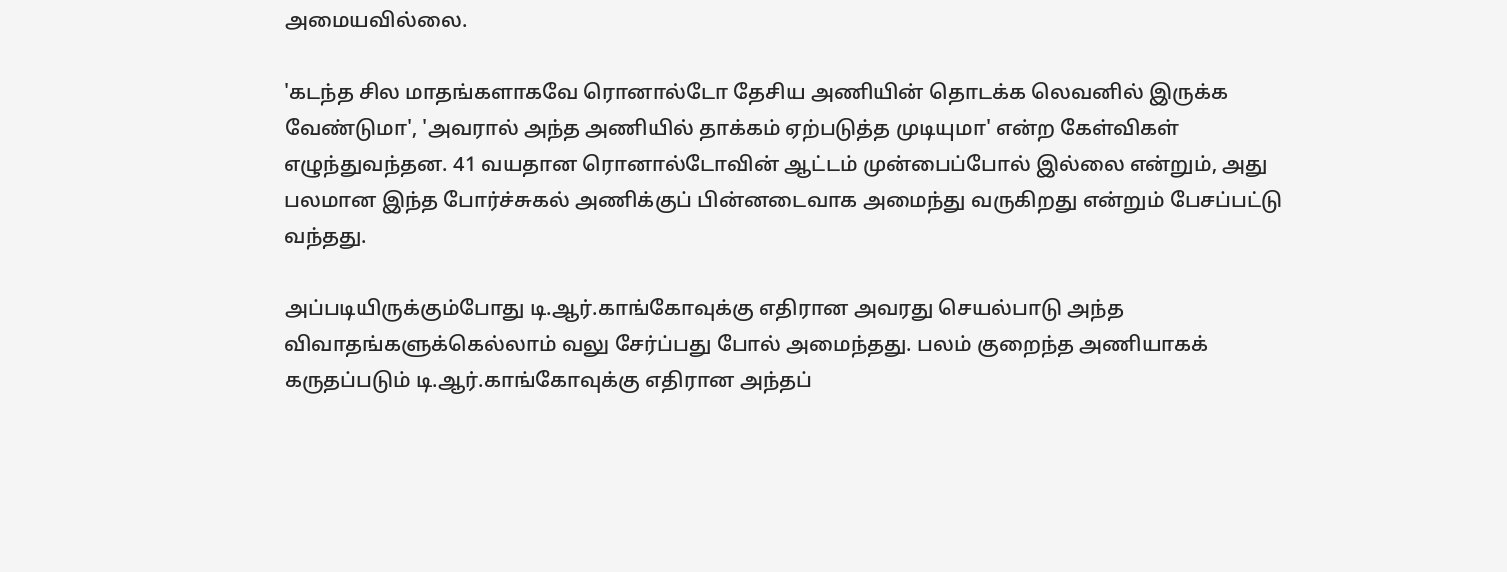அமையவில்லை.

'கடந்த சில மாதங்களாகவே ரொனால்டோ தேசிய அணியின் தொடக்க லெவனில் இருக்க வேண்டுமா', 'அவரால் அந்த அணியில் தாக்கம் ஏற்படுத்த முடியுமா' என்ற கேள்விகள் எழுந்துவந்தன. 41 வயதான ரொனால்டோவின் ஆட்டம் முன்பைப்போல் இல்லை என்றும், அது பலமான இந்த போர்ச்சுகல் அணிக்குப் பின்னடைவாக அமைந்து வருகிறது என்றும் பேசப்பட்டு வந்தது.

அப்படியிருக்கும்போது டி.ஆர்.காங்கோவுக்கு எதிரான அவரது செயல்பாடு அந்த விவாதங்களுக்கெல்லாம் வலு சேர்ப்பது போல் அமைந்தது. பலம் குறைந்த அணியாகக் கருதப்படும் டி.ஆர்.காங்கோவுக்கு எதிரான அந்தப்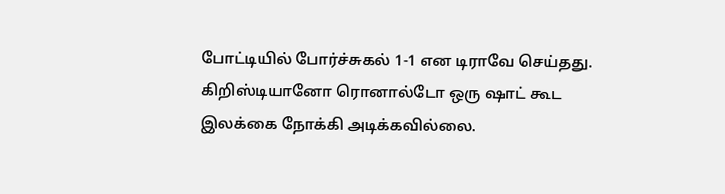போட்டியில் போர்ச்சுகல் 1-1 என டிராவே செய்தது. கிறிஸ்டியானோ ரொனால்டோ ஒரு ஷாட் கூட இலக்கை நோக்கி அடிக்கவில்லை.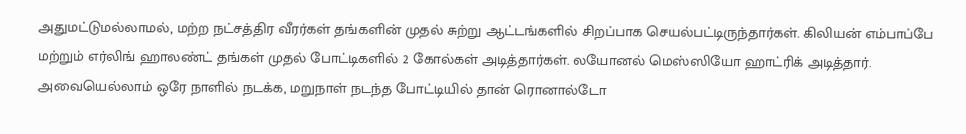அதுமட்டுமல்லாமல், மற்ற நட்சத்திர வீரர்கள் தங்களின் முதல் சுற்று ஆட்டங்களில் சிறப்பாக செயல்பட்டிருந்தார்கள். கிலியன் எம்பாப்பே மற்றும் எர்லிங் ஹாலண்ட் தங்கள் முதல் போட்டிகளில் 2 கோல்கள் அடித்தார்கள். லயோனல் மெஸ்ஸியோ ஹாட்ரிக் அடித்தார். அவையெல்லாம் ஒரே நாளில் நடக்க, மறுநாள் நடந்த போட்டியில் தான் ரொனால்டோ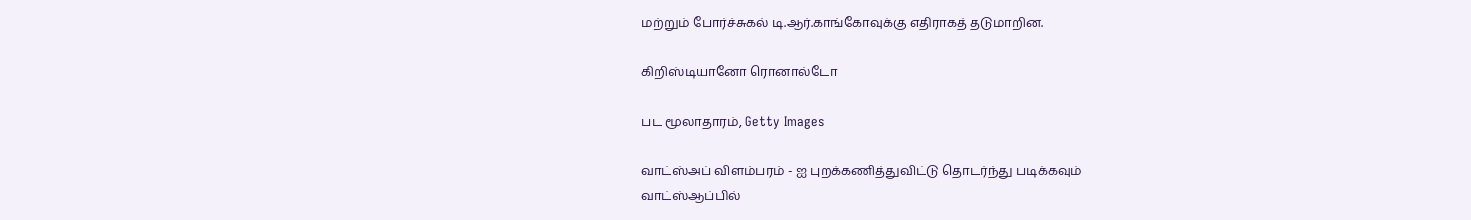மற்றும் போர்ச்சுகல் டி.ஆர்.காங்கோவுக்கு எதிராகத் தடுமாறின.

கிறிஸ்டியானோ ரொனால்டோ

பட மூலாதாரம், Getty Images

வாட்ஸ்அப் விளம்பரம் - ஐ புறக்கணித்துவிட்டு தொடர்ந்து படிக்கவும்
வாட்ஸ்ஆப்பில்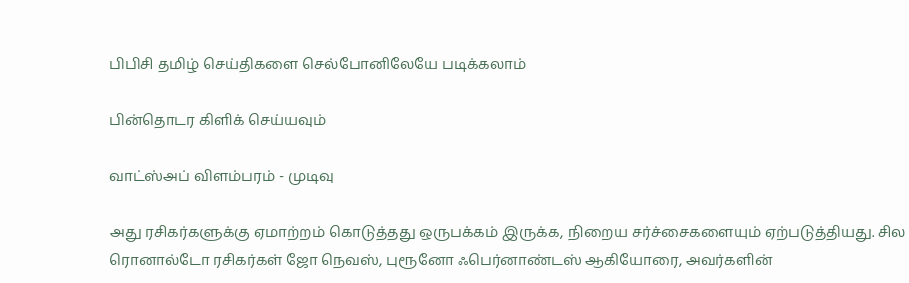பிபிசி தமிழ் செய்திகளை செல்போனிலேயே படிக்கலாம்

பின்தொடர கிளிக் செய்யவும்

வாட்ஸ்அப் விளம்பரம் - முடிவு

அது ரசிகர்களுக்கு ஏமாற்றம் கொடுத்தது ஒருபக்கம் இருக்க, நிறைய சர்ச்சைகளையும் ஏற்படுத்தியது. சில ரொனால்டோ ரசிகர்கள் ஜோ நெவஸ், புரூனோ ஃபெர்னாண்டஸ் ஆகியோரை, அவர்களின்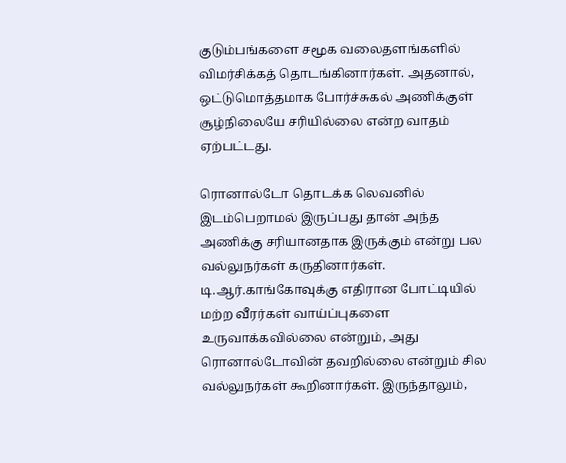குடும்பங்களை சமூக வலைதளங்களில் விமர்சிக்கத் தொடங்கினார்கள். அதனால், ஒட்டுமொத்தமாக போர்ச்சுகல் அணிக்குள் சூழ்நிலையே சரியில்லை என்ற வாதம் ஏற்பட்டது.

ரொனால்டோ தொடக்க லெவனில் இடம்பெறாமல் இருப்பது தான் அந்த அணிக்கு சரியானதாக இருக்கும் என்று பல வல்லுநர்கள் கருதினார்கள். டி.ஆர்.காங்கோவுக்கு எதிரான போட்டியில் மற்ற வீரர்கள் வாய்ப்புகளை உருவாக்கவில்லை என்றும், அது ரொனால்டோவின் தவறில்லை என்றும் சில வல்லுநர்கள் கூறினார்கள். இருந்தாலும்,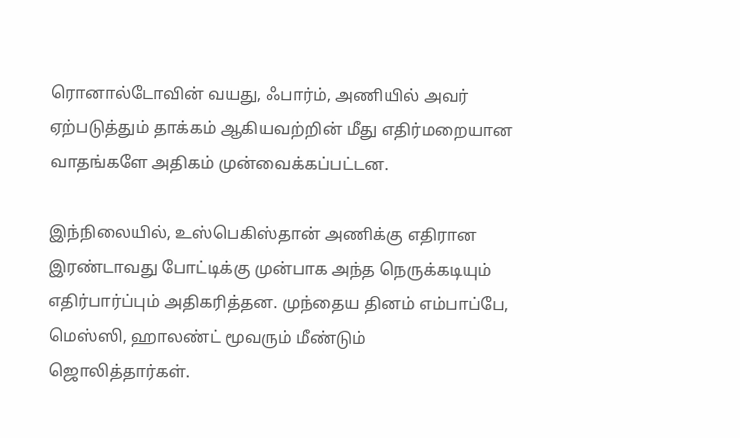ரொனால்டோவின் வயது, ஃபார்ம், அணியில் அவர் ஏற்படுத்தும் தாக்கம் ஆகியவற்றின் மீது எதிர்மறையான வாதங்களே அதிகம் முன்வைக்கப்பட்டன.

இந்நிலையில், உஸ்பெகிஸ்தான் அணிக்கு எதிரான இரண்டாவது போட்டிக்கு முன்பாக அந்த நெருக்கடியும் எதிர்பார்ப்பும் அதிகரித்தன. முந்தைய தினம் எம்பாப்பே, மெஸ்ஸி, ஹாலண்ட் மூவரும் மீண்டும் ஜொலித்தார்கள்.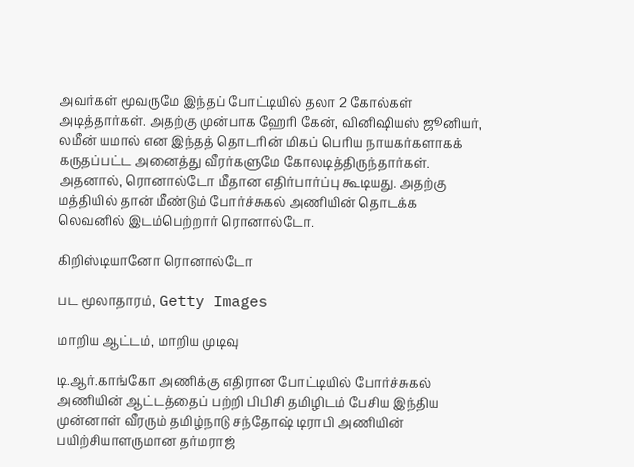அவர்கள் மூவருமே இந்தப் போட்டியில் தலா 2 கோல்கள் அடித்தார்கள். அதற்கு முன்பாக ஹேரி கேன், வினிஷியஸ் ஜூனியர், லமீன் யமால் என இந்தத் தொடரின் மிகப் பெரிய நாயகர்களாகக் கருதப்பட்ட அனைத்து வீரர்களுமே கோலடித்திருந்தார்கள். அதனால், ரொனால்டோ மீதான எதிர்பார்ப்பு கூடியது. அதற்கு மத்தியில் தான் மீண்டும் போர்ச்சுகல் அணியின் தொடக்க லெவனில் இடம்பெற்றார் ரொனால்டோ.

கிறிஸ்டியானோ ரொனால்டோ

பட மூலாதாரம், Getty Images

மாறிய ஆட்டம், மாறிய முடிவு

டி.ஆர்.காங்கோ அணிக்கு எதிரான போட்டியில் போர்ச்சுகல் அணியின் ஆட்டத்தைப் பற்றி பிபிசி தமிழிடம் பேசிய இந்திய முன்னாள் வீரரும் தமிழ்நாடு சந்தோஷ் டிராபி அணியின் பயிற்சியாளருமான தர்மராஜ்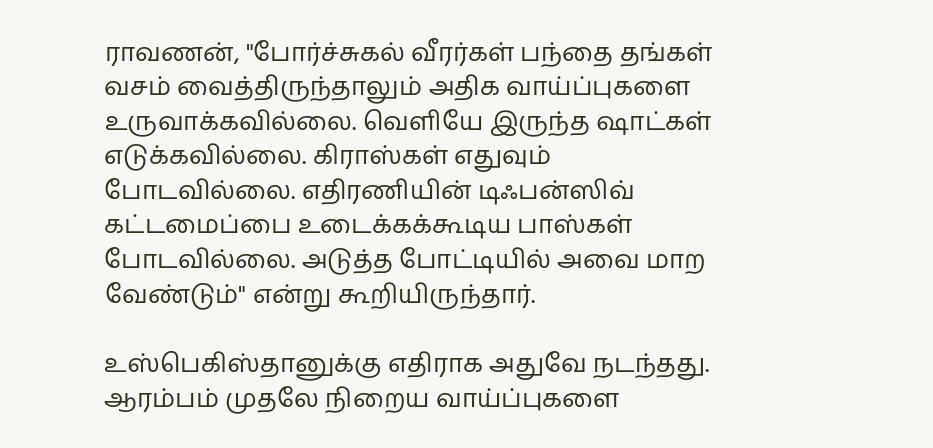ராவணன், "போர்ச்சுகல் வீரர்கள் பந்தை தங்கள் வசம் வைத்திருந்தாலும் அதிக வாய்ப்புகளை உருவாக்கவில்லை. வெளியே இருந்த ஷாட்கள் எடுக்கவில்லை. கிராஸ்கள் எதுவும் போடவில்லை. எதிரணியின் டிஃபன்ஸிவ் கட்டமைப்பை உடைக்கக்கூடிய பாஸ்கள் போடவில்லை. அடுத்த போட்டியில் அவை மாற வேண்டும்" என்று கூறியிருந்தார்.

உஸ்பெகிஸ்தானுக்கு எதிராக அதுவே நடந்தது. ஆரம்பம் முதலே நிறைய வாய்ப்புகளை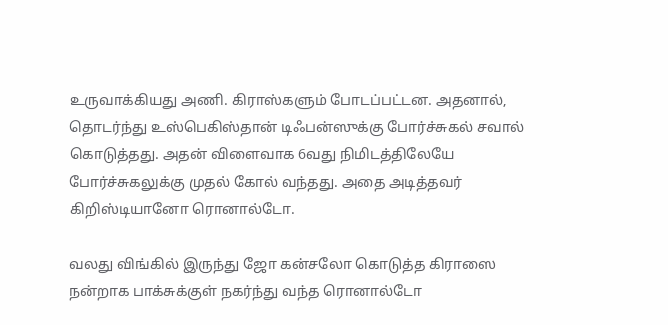உருவாக்கியது அணி. கிராஸ்களும் போடப்பட்டன. அதனால், தொடர்ந்து உஸ்பெகிஸ்தான் டிஃபன்ஸுக்கு போர்ச்சுகல் சவால் கொடுத்தது. அதன் விளைவாக 6வது நிமிடத்திலேயே போர்ச்சுகலுக்கு முதல் கோல் வந்தது. அதை அடித்தவர் கிறிஸ்டியானோ ரொனால்டோ.

வலது விங்கில் இருந்து ஜோ கன்சலோ கொடுத்த கிராஸை நன்றாக பாக்சுக்குள் நகர்ந்து வந்த ரொனால்டோ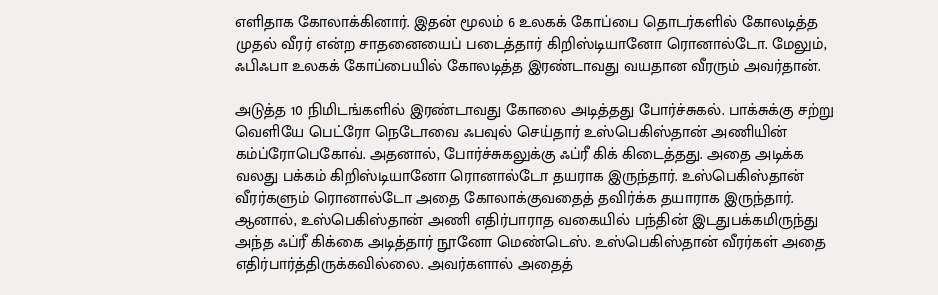எளிதாக கோலாக்கினார். இதன் மூலம் 6 உலகக் கோப்பை தொடர்களில் கோலடித்த முதல் வீரர் என்ற சாதனையைப் படைத்தார் கிறிஸ்டியானோ ரொனால்டோ. மேலும், ஃபிஃபா உலகக் கோப்பையில் கோலடித்த இரண்டாவது வயதான வீரரும் அவர்தான்.

அடுத்த 10 நிமிடங்களில் இரண்டாவது கோலை அடித்தது போர்ச்சுகல். பாக்சுக்கு சற்று வெளியே பெட்ரோ நெடோவை ஃபவுல் செய்தார் உஸ்பெகிஸ்தான் அணியின் கம்ப்ரோபெகோவ். அதனால், போர்ச்சுகலுக்கு ஃப்ரீ கிக் கிடைத்தது. அதை அடிக்க வலது பக்கம் கிறிஸ்டியானோ ரொனால்டோ தயராக இருந்தார். உஸ்பெகிஸ்தான் வீரர்களும் ரொனால்டோ அதை கோலாக்குவதைத் தவிர்க்க தயாராக இருந்தார். ஆனால், உஸ்பெகிஸ்தான் அணி எதிர்பாராத வகையில் பந்தின் இடதுபக்கமிருந்து அந்த ஃப்ரீ கிக்கை அடித்தார் நூனோ மெண்டெஸ். உஸ்பெகிஸ்தான் வீரர்கள் அதை எதிர்பார்த்திருக்கவில்லை. அவர்களால் அதைத்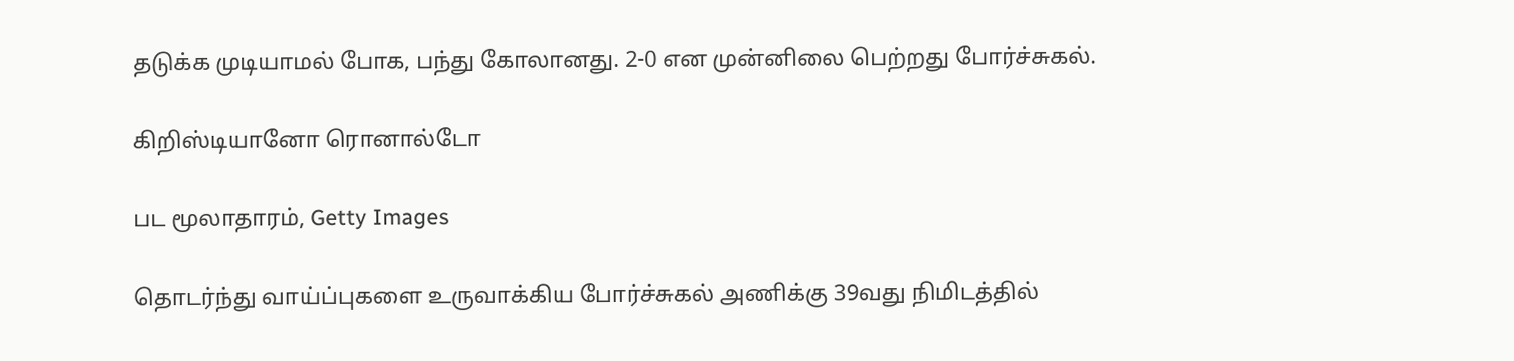தடுக்க முடியாமல் போக, பந்து கோலானது. 2-0 என முன்னிலை பெற்றது போர்ச்சுகல்.

கிறிஸ்டியானோ ரொனால்டோ

பட மூலாதாரம், Getty Images

தொடர்ந்து வாய்ப்புகளை உருவாக்கிய போர்ச்சுகல் அணிக்கு 39வது நிமிடத்தில்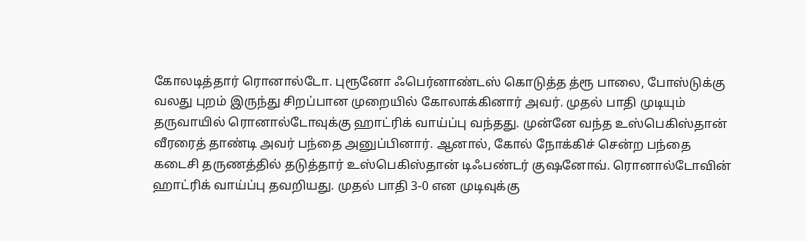கோலடித்தார் ரொனால்டோ. புரூனோ ஃபெர்னாண்டஸ் கொடுத்த த்ரூ பாலை, போஸ்டுக்கு வலது புறம் இருந்து சிறப்பான முறையில் கோலாக்கினார் அவர். முதல் பாதி முடியும் தருவாயில் ரொனால்டோவுக்கு ஹாட்ரிக் வாய்ப்பு வந்தது. முன்னே வந்த உஸ்பெகிஸ்தான் வீரரைத் தாண்டி அவர் பந்தை அனுப்பினார். ஆனால், கோல் நோக்கிச் சென்ற பந்தை கடைசி தருணத்தில் தடுத்தார் உஸ்பெகிஸ்தான் டிஃபண்டர் குஷனோவ். ரொனால்டோவின் ஹாட்ரிக் வாய்ப்பு தவறியது. முதல் பாதி 3-0 என முடிவுக்கு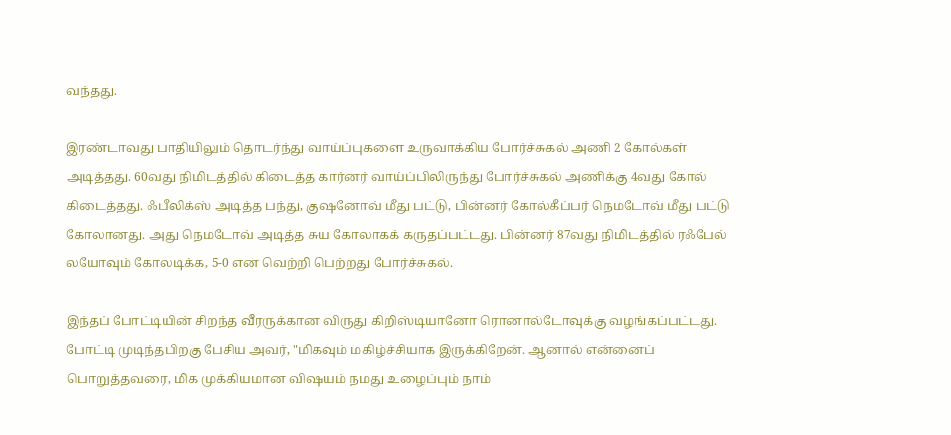வந்தது.

இரண்டாவது பாதியிலும் தொடர்ந்து வாய்ப்புகளை உருவாக்கிய போர்ச்சுகல் அணி 2 கோல்கள் அடித்தது. 60வது நிமிடத்தில் கிடைத்த கார்னர் வாய்ப்பிலிருந்து போர்ச்சுகல் அணிக்கு 4வது கோல் கிடைத்தது. ஃபீலிக்ஸ் அடித்த பந்து, குஷனோவ் மீது பட்டு, பின்னர் கோல்கீப்பர் நெமடோவ் மீது பட்டு கோலானது. அது நெமடோவ் அடித்த சுய கோலாகக் கருதப்பட்டது. பின்னர் 87வது நிமிடத்தில் ரஃபேல் லயோவும் கோலடிக்க, 5-0 என வெற்றி பெற்றது போர்ச்சுகல்.

இந்தப் போட்டியின் சிறந்த வீரருக்கான விருது கிறிஸ்டியானோ ரொனால்டோவுக்கு வழங்கப்பட்டது. போட்டி முடிந்தபிறகு பேசிய அவர், "மிகவும் மகிழ்ச்சியாக இருக்கிறேன். ஆனால் என்னைப் பொறுத்தவரை, மிக முக்கியமான விஷயம் நமது உழைப்பும் நாம்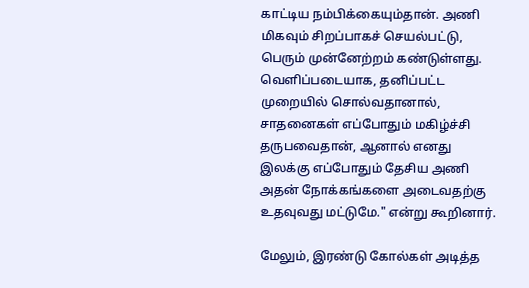காட்டிய நம்பிக்கையும்தான். அணி மிகவும் சிறப்பாகச் செயல்பட்டு, பெரும் முன்னேற்றம் கண்டுள்ளது. வெளிப்படையாக, தனிப்பட்ட முறையில் சொல்வதானால், சாதனைகள் எப்போதும் மகிழ்ச்சி தருபவைதான், ஆனால் எனது இலக்கு எப்போதும் தேசிய அணி அதன் நோக்கங்களை அடைவதற்கு உதவுவது மட்டுமே." என்று கூறினார்.

மேலும், இரண்டு கோல்கள் அடித்த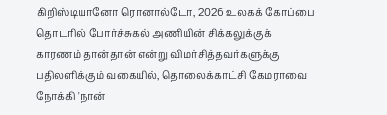கிறிஸ்டியானோ ரொனால்டோ, 2026 உலகக் கோப்பை தொடரில் போர்ச்சுகல் அணியின் சிக்கலுக்குக் காரணம் தான்தான் என்று விமர்சித்தவர்களுக்கு பதிலளிக்கும் வகையில், தொலைக்காட்சி கேமராவை நோக்கி 'நான்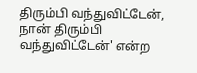திரும்பி வந்துவிட்டேன், நான் திரும்பி வந்துவிட்டேன்' என்ற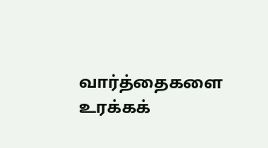வார்த்தைகளை உரக்கக்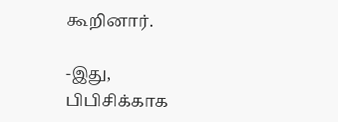கூறினார்.

-இது, பிபிசிக்காக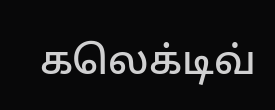கலெக்டிவ்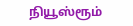நியூஸ்ரூம்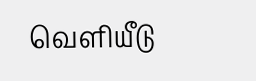வெளியீடு